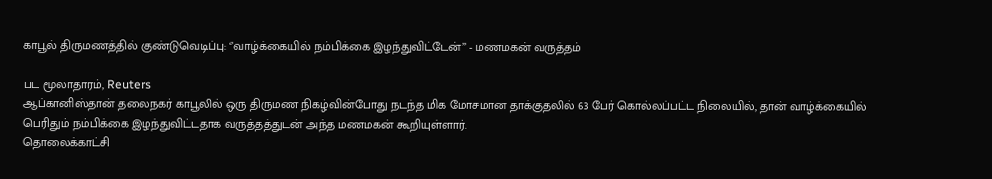காபூல் திருமணத்தில் குண்டுவெடிப்பு: ‘’வாழ்க்கையில் நம்பிக்கை இழந்துவிட்டேன்’’ - மணமகன் வருத்தம்

பட மூலாதாரம், Reuters
ஆப்கானிஸ்தான் தலைநகர் காபூலில் ஒரு திருமண நிகழ்வின்போது நடந்த மிக மோசமான தாக்குதலில் 63 பேர் கொல்லப்பட்ட நிலையில், தான் வாழ்க்கையில் பெரிதும் நம்பிக்கை இழந்துவிட்டதாக வருத்தத்துடன் அந்த மணமகன் கூறியுள்ளார்.
தொலைக்காட்சி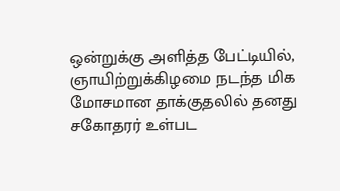ஒன்றுக்கு அளித்த பேட்டியில், ஞாயிற்றுக்கிழமை நடந்த மிக மோசமான தாக்குதலில் தனது சகோதரர் உள்பட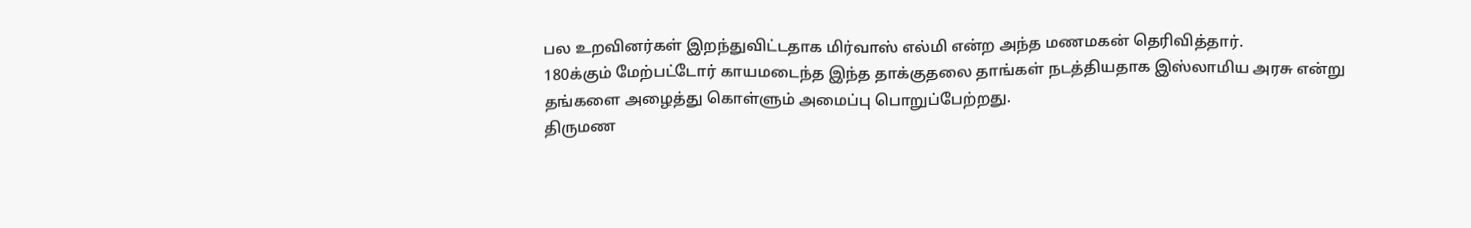பல உறவினர்கள் இறந்துவிட்டதாக மிர்வாஸ் எல்மி என்ற அந்த மணமகன் தெரிவித்தார்.
180க்கும் மேற்பட்டோர் காயமடைந்த இந்த தாக்குதலை தாங்கள் நடத்தியதாக இஸ்லாமிய அரசு என்று தங்களை அழைத்து கொள்ளும் அமைப்பு பொறுப்பேற்றது.
திருமண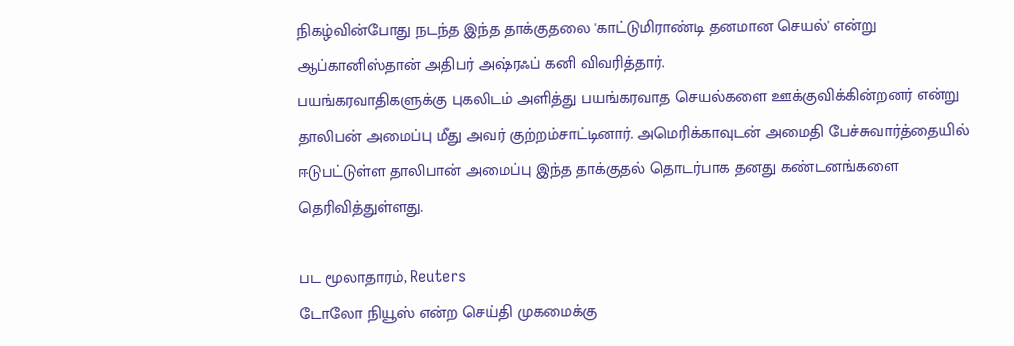நிகழ்வின்போது நடந்த இந்த தாக்குதலை 'காட்டுமிராண்டி தனமான செயல்' என்று ஆப்கானிஸ்தான் அதிபர் அஷ்ரஃப் கனி விவரித்தார்.
பயங்கரவாதிகளுக்கு புகலிடம் அளித்து பயங்கரவாத செயல்களை ஊக்குவிக்கின்றனர் என்று தாலிபன் அமைப்பு மீது அவர் குற்றம்சாட்டினார். அமெரிக்காவுடன் அமைதி பேச்சுவார்த்தையில் ஈடுபட்டுள்ள தாலிபான் அமைப்பு இந்த தாக்குதல் தொடர்பாக தனது கண்டனங்களை தெரிவித்துள்ளது.

பட மூலாதாரம், Reuters
டோலோ நியூஸ் என்ற செய்தி முகமைக்கு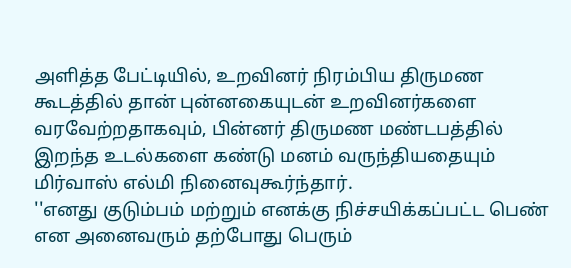அளித்த பேட்டியில், உறவினர் நிரம்பிய திருமண கூடத்தில் தான் புன்னகையுடன் உறவினர்களை வரவேற்றதாகவும், பின்னர் திருமண மண்டபத்தில் இறந்த உடல்களை கண்டு மனம் வருந்தியதையும் மிர்வாஸ் எல்மி நினைவுகூர்ந்தார்.
''எனது குடும்பம் மற்றும் எனக்கு நிச்சயிக்கப்பட்ட பெண் என அனைவரும் தற்போது பெரும்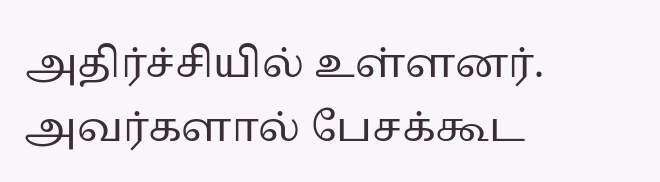அதிர்ச்சியில் உள்ளனர். அவர்களால் பேசக்கூட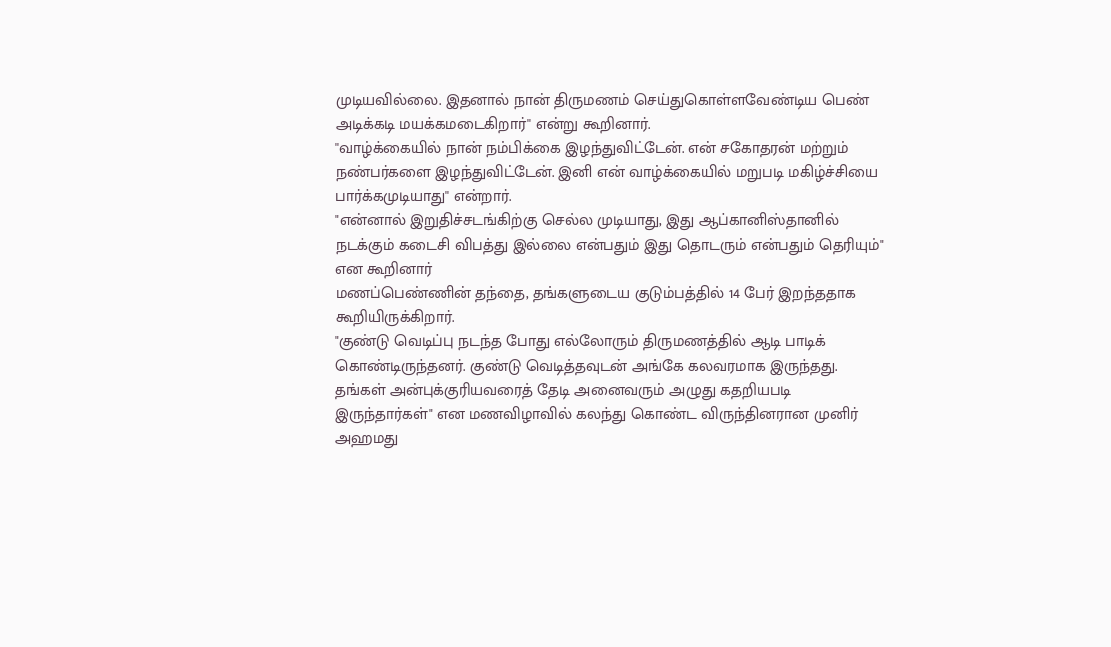முடியவில்லை. இதனால் நான் திருமணம் செய்துகொள்ளவேண்டிய பெண் அடிக்கடி மயக்கமடைகிறார்'' என்று கூறினார்.
''வாழ்க்கையில் நான் நம்பிக்கை இழந்துவிட்டேன். என் சகோதரன் மற்றும் நண்பர்களை இழந்துவிட்டேன். இனி என் வாழ்க்கையில் மறுபடி மகிழ்ச்சியை பார்க்கமுடியாது'' என்றார்.
"என்னால் இறுதிச்சடங்கிற்கு செல்ல முடியாது, இது ஆப்கானிஸ்தானில் நடக்கும் கடைசி விபத்து இல்லை என்பதும் இது தொடரும் என்பதும் தெரியும்" என கூறினார்
மணப்பெண்ணின் தந்தை, தங்களுடைய குடும்பத்தில் 14 பேர் இறந்ததாக கூறியிருக்கிறார்.
"குண்டு வெடிப்பு நடந்த போது எல்லோரும் திருமணத்தில் ஆடி பாடிக் கொண்டிருந்தனர். குண்டு வெடித்தவுடன் அங்கே கலவரமாக இருந்தது. தங்கள் அன்புக்குரியவரைத் தேடி அனைவரும் அழுது கதறியபடி இருந்தார்கள்" என மணவிழாவில் கலந்து கொண்ட விருந்தினரான முனிர் அஹமது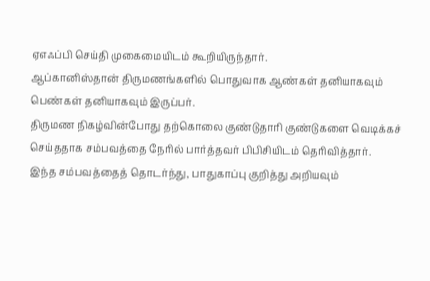ஏஎஃப்பி செய்தி முகைமையிடம் கூறியிருந்தார்.
ஆப்கானிஸ்தான் திருமணங்களில் பொதுவாக ஆண்கள் தனியாகவும் பெண்கள் தனியாகவும் இருப்பர்.
திருமண நிகழ்வின்போது தற்கொலை குண்டுதாரி குண்டுகளை வெடிக்கச் செய்ததாக சம்பவத்தை நேரில் பார்த்தவர் பிபிசியிடம் தெரிவித்தார்.
இந்த சம்பவத்தைத் தொடர்ந்து, பாதுகாப்பு குறித்து அறியவும்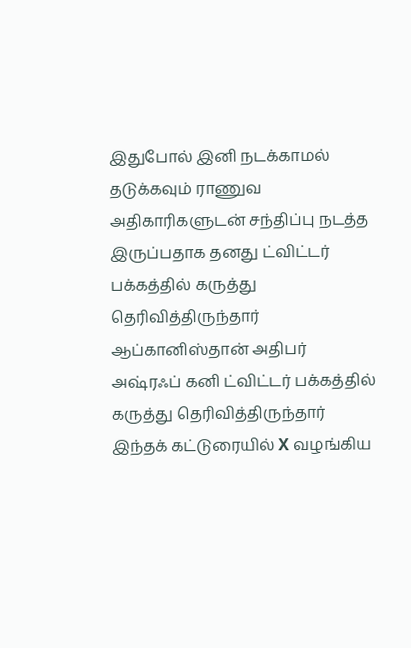இதுபோல் இனி நடக்காமல் தடுக்கவும் ராணுவ அதிகாரிகளுடன் சந்திப்பு நடத்த இருப்பதாக தனது ட்விட்டர் பக்கத்தில் கருத்து தெரிவித்திருந்தார் ஆப்கானிஸ்தான் அதிபர் அஷ்ரஃப் கனி ட்விட்டர் பக்கத்தில் கருத்து தெரிவித்திருந்தார்
இந்தக் கட்டுரையில் X வழங்கிய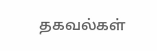தகவல்கள்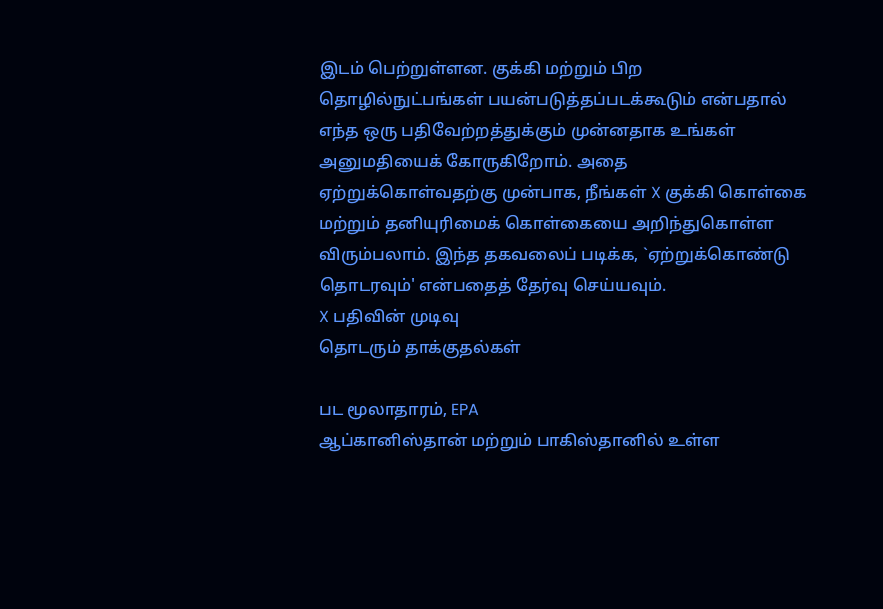இடம் பெற்றுள்ளன. குக்கி மற்றும் பிற தொழில்நுட்பங்கள் பயன்படுத்தப்படக்கூடும் என்பதால் எந்த ஒரு பதிவேற்றத்துக்கும் முன்னதாக உங்கள் அனுமதியைக் கோருகிறோம். அதை ஏற்றுக்கொள்வதற்கு முன்பாக, நீங்கள் X குக்கி கொள்கை மற்றும் தனியுரிமைக் கொள்கையை அறிந்துகொள்ள விரும்பலாம். இந்த தகவலைப் படிக்க, `ஏற்றுக்கொண்டு தொடரவும்' என்பதைத் தேர்வு செய்யவும்.
X பதிவின் முடிவு
தொடரும் தாக்குதல்கள்

பட மூலாதாரம், EPA
ஆப்கானிஸ்தான் மற்றும் பாகிஸ்தானில் உள்ள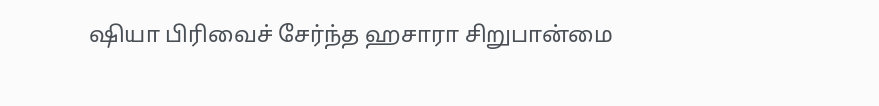ஷியா பிரிவைச் சேர்ந்த ஹசாரா சிறுபான்மை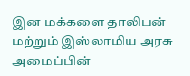இன மக்களை தாலிபன் மற்றும் இஸ்லாமிய அரசு அமைப்பின்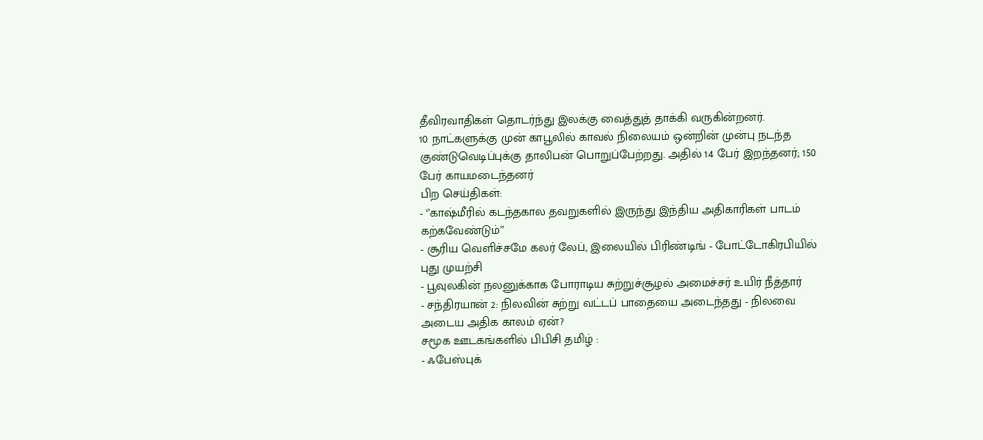தீவிரவாதிகள் தொடர்ந்து இலக்கு வைத்துத் தாக்கி வருகின்றனர்.
10 நாட்களுக்கு முன் காபூலில் காவல் நிலையம் ஒன்றின் முன்பு நடந்த குண்டுவெடிப்புக்கு தாலிபன் பொறுப்பேற்றது. அதில் 14 பேர் இறந்தனர்; 150 பேர் காயமடைந்தனர்
பிற செய்திகள்:
- ‘’காஷ்மீரில் கடந்தகால தவறுகளில் இருந்து இந்திய அதிகாரிகள் பாடம் கற்கவேண்டும்’’
- சூரிய வெளிச்சமே கலர் லேப், இலையில் பிரிண்டிங் - போட்டோகிரபியில் புது முயற்சி
- பூவுலகின் நலனுக்காக போராடிய சுற்றுச்சூழல் அமைச்சர் உயிர் நீத்தார்
- சந்திரயான் 2: நிலவின் சுற்று வட்டப் பாதையை அடைந்தது - நிலவை அடைய அதிக காலம் ஏன்?
சமூக ஊடகங்களில் பிபிசி தமிழ் :
- ஃபேஸ்புக்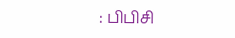: பிபிசி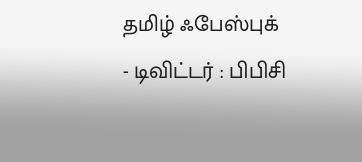தமிழ் ஃபேஸ்புக்
- டிவிட்டர் : பிபிசி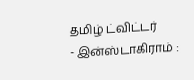தமிழ் ட்விட்டர்
- இன்ஸ்டாகிராம் :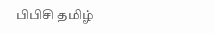பிபிசி தமிழ்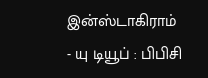இன்ஸ்டாகிராம்
- யு டியூப் : பிபிசி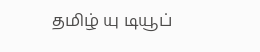தமிழ் யு டியூப்